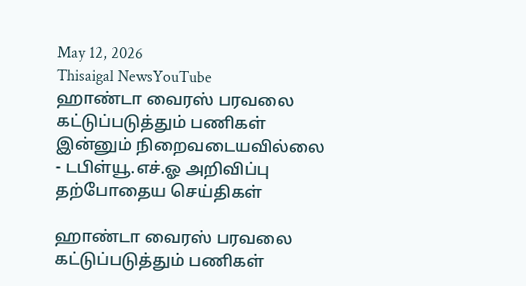May 12, 2026
Thisaigal NewsYouTube
ஹாண்டா வைரஸ் பரவலை கட்டுப்படுத்தும் பணிகள் இன்னும் நிறைவடையவில்லை - டபிள்யூ.எச்.ஓ அறிவிப்பு
தற்போதைய செய்திகள்

ஹாண்டா வைரஸ் பரவலை கட்டுப்படுத்தும் பணிகள்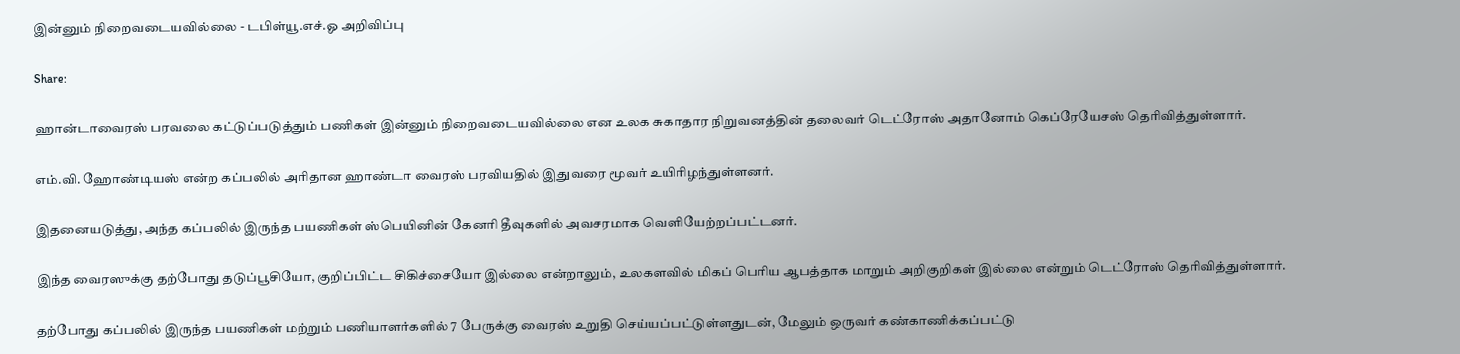இன்னும் நிறைவடையவில்லை - டபிள்யூ.எச்.ஓ அறிவிப்பு

Share:

ஹான்டாவைரஸ் பரவலை கட்டுப்படுத்தும் பணிகள் இன்னும் நிறைவடையவில்லை என உலக சுகாதார நிறுவனத்தின் தலைவர் டெட்ரோஸ் அதானோம் கெப்ரேயேசஸ் தெரிவித்துள்ளார்.

எம்.வி. ஹோண்டியஸ் என்ற கப்பலில் அரிதான ஹாண்டா வைரஸ் பரவியதில் இதுவரை மூவர் உயிரிழந்துள்ளனர்.

இதனையடுத்து, அந்த கப்பலில் இருந்த பயணிகள் ஸ்பெயினின் கேனரி தீவுகளில் அவசரமாக வெளியேற்றப்பட்டனர்.

இந்த வைரஸுக்கு தற்போது தடுப்பூசியோ, குறிப்பிட்ட சிகிச்சையோ இல்லை என்றாலும், உலகளவில் மிகப் பெரிய ஆபத்தாக மாறும் அறிகுறிகள் இல்லை என்றும் டெட்ரோஸ் தெரிவித்துள்ளார்.

தற்போது கப்பலில் இருந்த பயணிகள் மற்றும் பணியாளர்களில் 7 பேருக்கு வைரஸ் உறுதி செய்யப்பட்டுள்ளதுடன், மேலும் ஒருவர் கண்காணிக்கப்பட்டு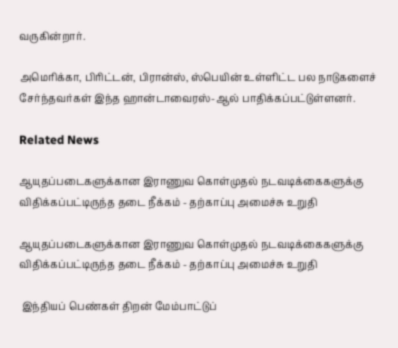வருகின்றார்.

அமெரிக்கா, பிரிட்டன், பிரான்ஸ், ஸ்பெயின் உள்ளிட்ட பல நாடுகளைச் சேர்ந்தவர்கள் இந்த ஹான்டாவைரஸ்-ஆல் பாதிக்கப்பட்டுள்ளனர்.

Related News

ஆயுதப்படைகளுக்கான இராணுவ கொள்முதல் நடவடிக்கைகளுக்கு விதிக்கப்பட்டிருந்த தடை நீக்கம் - தற்காப்பு அமைச்சு உறுதி

ஆயுதப்படைகளுக்கான இராணுவ கொள்முதல் நடவடிக்கைகளுக்கு விதிக்கப்பட்டிருந்த தடை நீக்கம் - தற்காப்பு அமைச்சு உறுதி

 இந்தியப் பெண்கள் திறன் மேம்பாட்டுப்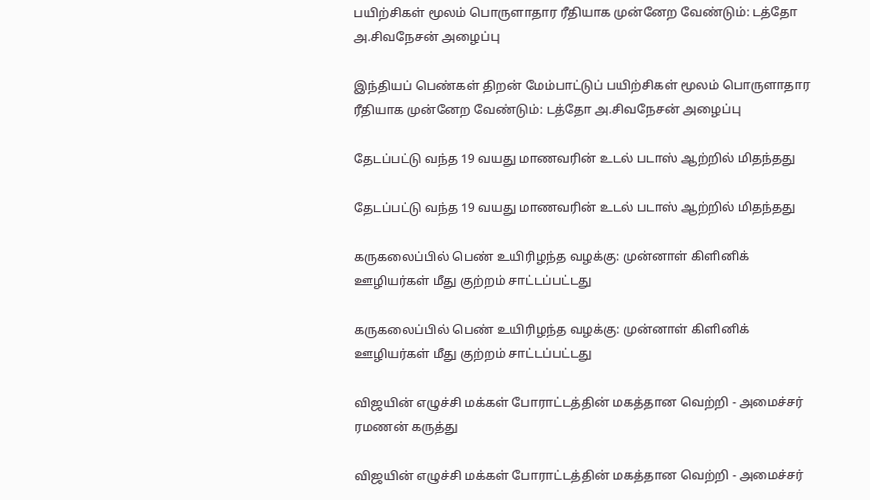பயிற்சிகள் மூலம் பொருளாதார ரீதியாக முன்னேற வேண்டும்: டத்தோ அ.சிவநேசன் அழைப்பு

இந்தியப் பெண்கள் திறன் மேம்பாட்டுப் பயிற்சிகள் மூலம் பொருளாதார ரீதியாக முன்னேற வேண்டும்: டத்தோ அ.சிவநேசன் அழைப்பு

தேடப்பட்டு வந்த 19 வயது மாணவரின் உடல் படாஸ் ஆற்றில் மிதந்தது

தேடப்பட்டு வந்த 19 வயது மாணவரின் உடல் படாஸ் ஆற்றில் மிதந்தது

கருகலைப்பில் பெண் உயிரிழந்த வழக்கு: முன்னாள் கிளினிக் ஊழியர்கள் மீது குற்றம் சாட்டப்பட்டது

கருகலைப்பில் பெண் உயிரிழந்த வழக்கு: முன்னாள் கிளினிக் ஊழியர்கள் மீது குற்றம் சாட்டப்பட்டது

விஜயின் எழுச்சி மக்கள் போராட்டத்தின் மகத்தான வெற்றி - அமைச்சர் ரமணன் கருத்து

விஜயின் எழுச்சி மக்கள் போராட்டத்தின் மகத்தான வெற்றி - அமைச்சர்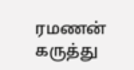ரமணன் கருத்து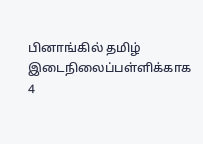பினாங்கில் தமிழ் இடைநிலைப்பள்ளிக்காக 4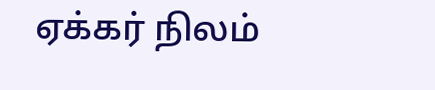ஏக்கர் நிலம்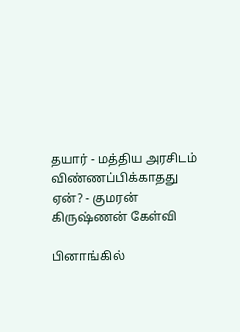தயார் - மத்திய அரசிடம் விண்ணப்பிக்காதது ஏன்? - குமரன் கிருஷ்ணன் கேள்வி

பினாங்கில்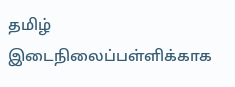தமிழ் இடைநிலைப்பள்ளிக்காக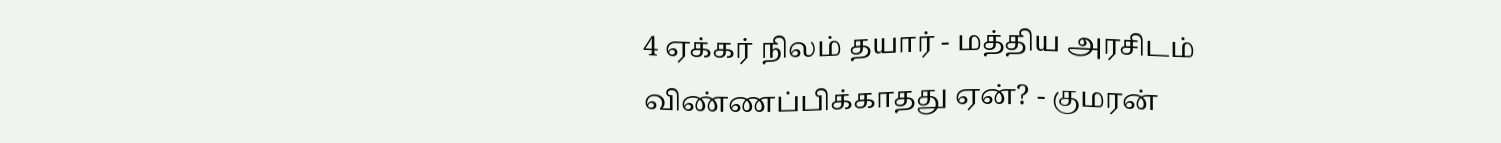4 ஏக்கர் நிலம் தயார் - மத்திய அரசிடம் விண்ணப்பிக்காதது ஏன்? - குமரன்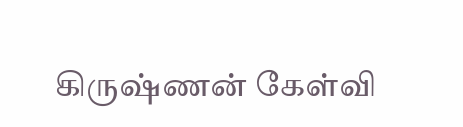கிருஷ்ணன் கேள்வி